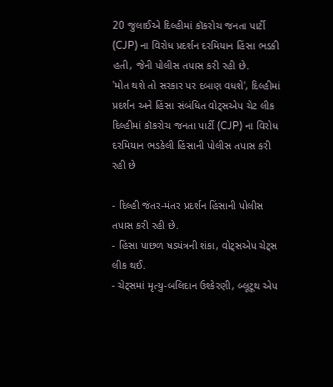20 જુલાઈએ દિલ્હીમાં કૉકરોચ જનતા પાર્ટી (CJP) ના વિરોધ પ્રદર્શન દરમિયાન હિંસા ભડકી હતી, જેની પોલીસ તપાસ કરી રહી છે.
'મોત થશે તો સરકાર પર દબાણ વધશે', દિલ્હીમાં પ્રદર્શન અને હિંસા સંબંધિત વોટ્સએપ ચેટ લીક
દિલ્હીમાં કૉકરોચ જનતા પાર્ટી (CJP) ના વિરોધ દરમિયાન ભડકેલી હિંસાની પોલીસ તપાસ કરી રહી છે

- દિલ્હી જંતર-મંતર પ્રદર્શન હિંસાની પોલીસ તપાસ કરી રહી છે.
- હિંસા પાછળ ષડયંત્રની શંકા, વોટ્સએપ ચેટ્સ લીક થઈ.
- ચેટ્સમાં મૃત્યુ-બલિદાન ઉશ્કેરણી, બ્લૂટૂથ એપ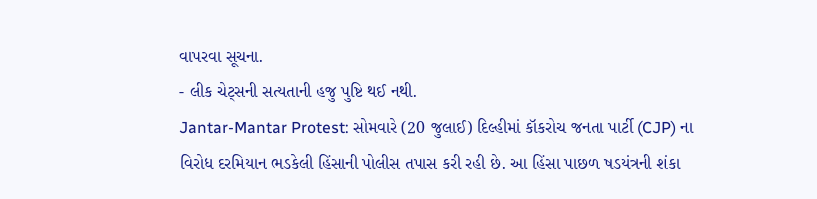વાપરવા સૂચના.
- લીક ચેટ્સની સત્યતાની હજુ પુષ્ટિ થઈ નથી.
Jantar-Mantar Protest: સોમવારે (20 જુલાઈ) દિલ્હીમાં કૉકરોચ જનતા પાર્ટી (CJP) ના વિરોધ દરમિયાન ભડકેલી હિંસાની પોલીસ તપાસ કરી રહી છે. આ હિંસા પાછળ ષડયંત્રની શંકા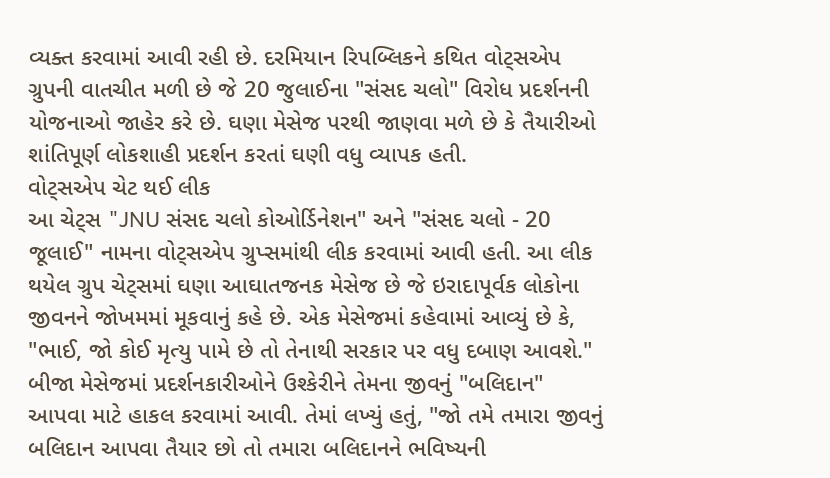વ્યક્ત કરવામાં આવી રહી છે. દરમિયાન રિપબ્લિકને કથિત વોટ્સએપ ગ્રુપની વાતચીત મળી છે જે 20 જુલાઈના "સંસદ ચલો" વિરોધ પ્રદર્શનની યોજનાઓ જાહેર કરે છે. ઘણા મેસેજ પરથી જાણવા મળે છે કે તૈયારીઓ શાંતિપૂર્ણ લોકશાહી પ્રદર્શન કરતાં ઘણી વધુ વ્યાપક હતી.
વોટ્સએપ ચેટ થઈ લીક
આ ચેટ્સ "JNU સંસદ ચલો કોઓર્ડિનેશન" અને "સંસદ ચલો - 20 જૂલાઈ" નામના વોટ્સએપ ગ્રુપ્સમાંથી લીક કરવામાં આવી હતી. આ લીક થયેલ ગ્રુપ ચેટ્સમાં ઘણા આઘાતજનક મેસેજ છે જે ઇરાદાપૂર્વક લોકોના જીવનને જોખમમાં મૂકવાનું કહે છે. એક મેસેજમાં કહેવામાં આવ્યું છે કે, "ભાઈ, જો કોઈ મૃત્યુ પામે છે તો તેનાથી સરકાર પર વધુ દબાણ આવશે."
બીજા મેસેજમાં પ્રદર્શનકારીઓને ઉશ્કેરીને તેમના જીવનું "બલિદાન" આપવા માટે હાકલ કરવામાં આવી. તેમાં લખ્યું હતું, "જો તમે તમારા જીવનું બલિદાન આપવા તૈયાર છો તો તમારા બલિદાનને ભવિષ્યની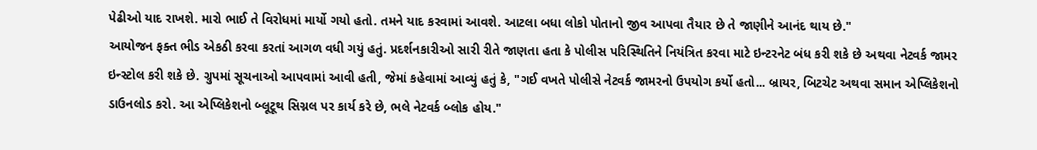પેઢીઓ યાદ રાખશે. મારો ભાઈ તે વિરોધમાં માર્યો ગયો હતો. તમને યાદ કરવામાં આવશે. આટલા બધા લોકો પોતાનો જીવ આપવા તૈયાર છે તે જાણીને આનંદ થાય છે."
આયોજન ફક્ત ભીડ એકઠી કરવા કરતાં આગળ વધી ગયું હતું. પ્રદર્શનકારીઓ સારી રીતે જાણતા હતા કે પોલીસ પરિસ્થિતિને નિયંત્રિત કરવા માટે ઇન્ટરનેટ બંધ કરી શકે છે અથવા નેટવર્ક જામર ઇન્સ્ટોલ કરી શકે છે. ગ્રુપમાં સૂચનાઓ આપવામાં આવી હતી, જેમાં કહેવામાં આવ્યું હતું કે, "ગઈ વખતે પોલીસે નેટવર્ક જામરનો ઉપયોગ કર્યો હતો... બ્રાયર, બિટચેટ અથવા સમાન એપ્લિકેશનો ડાઉનલોડ કરો. આ એપ્લિકેશનો બ્લૂટૂથ સિગ્નલ પર કાર્ય કરે છે, ભલે નેટવર્ક બ્લોક હોય."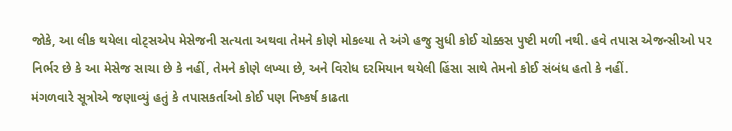જોકે, આ લીક થયેલા વોટ્સએપ મેસેજની સત્યતા અથવા તેમને કોણે મોકલ્યા તે અંગે હજુ સુધી કોઈ ચોક્કસ પુષ્ટી મળી નથી. હવે તપાસ એજન્સીઓ પર નિર્ભર છે કે આ મેસેજ સાચા છે કે નહીં, તેમને કોણે લખ્યા છે, અને વિરોધ દરમિયાન થયેલી હિંસા સાથે તેમનો કોઈ સંબંધ હતો કે નહીં.
મંગળવારે સૂત્રોએ જણાવ્યું હતું કે તપાસકર્તાઓ કોઈ પણ નિષ્કર્ષ કાઢતા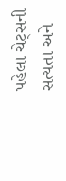પહેલા ચેટ્સની સત્યતા અને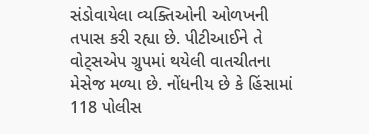સંડોવાયેલા વ્યક્તિઓની ઓળખની તપાસ કરી રહ્યા છે. પીટીઆઈને તે વોટ્સએપ ગ્રુપમાં થયેલી વાતચીતના મેસેજ મળ્યા છે. નોંધનીય છે કે હિંસામાં 118 પોલીસ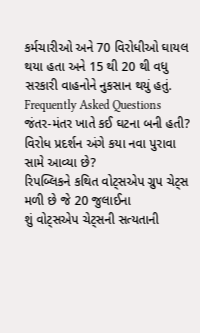કર્મચારીઓ અને 70 વિરોધીઓ ઘાયલ થયા હતા અને 15 થી 20 થી વધુ સરકારી વાહનોને નુકસાન થયું હતું.
Frequently Asked Questions
જંતર-મંતર ખાતે કઈ ઘટના બની હતી?
વિરોધ પ્રદર્શન અંગે કયા નવા પુરાવા સામે આવ્યા છે?
રિપબ્લિકને કથિત વોટ્સએપ ગ્રુપ ચેટ્સ મળી છે જે 20 જુલાઈના
શું વોટ્સએપ ચેટ્સની સત્યતાની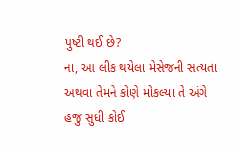પુષ્ટી થઈ છે?
ના, આ લીક થયેલા મેસેજની સત્યતા અથવા તેમને કોણે મોકલ્યા તે અંગે હજુ સુધી કોઈ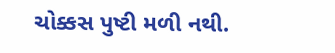ચોક્કસ પુષ્ટી મળી નથી.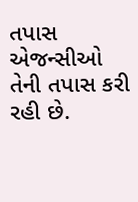તપાસ એજન્સીઓ તેની તપાસ કરી રહી છે.